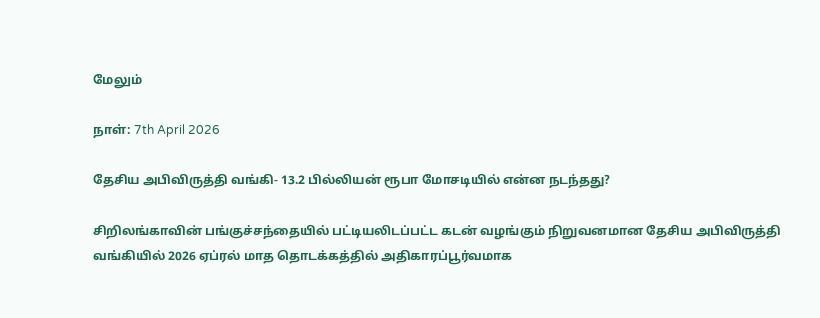மேலும்

நாள்: 7th April 2026

தேசிய அபிவிருத்தி வங்கி- 13.2 பில்லியன் ரூபா மோசடியில் என்ன நடந்தது?

சிறிலங்காவின் பங்குச்சந்தையில் பட்டியலிடப்பட்ட கடன் வழங்கும் நிறுவனமான தேசிய அபிவிருத்தி வங்கியில் 2026 ஏப்ரல் மாத தொடக்கத்தில் அதிகாரப்பூர்வமாக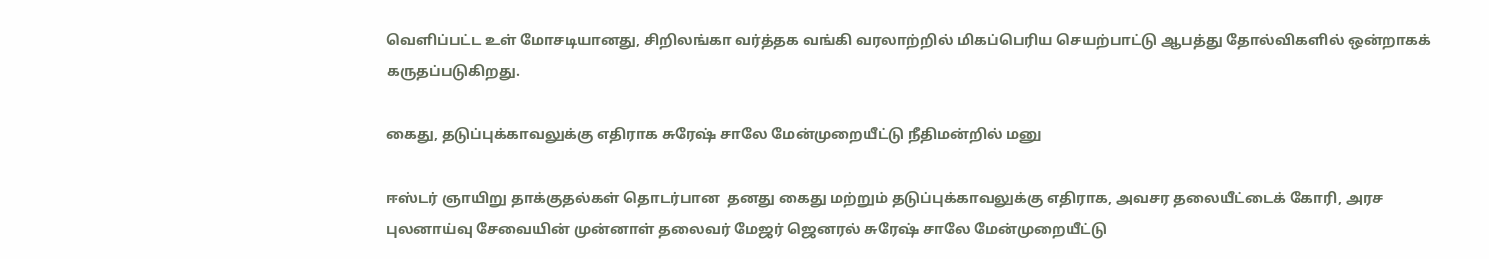வெளிப்பட்ட உள் மோசடியானது, சிறிலங்கா வர்த்தக வங்கி வரலாற்றில் மிகப்பெரிய செயற்பாட்டு ஆபத்து தோல்விகளில் ஒன்றாகக் கருதப்படுகிறது.

கைது, தடுப்புக்காவலுக்கு எதிராக சுரேஷ் சாலே மேன்முறையீட்டு நீதிமன்றில் மனு

ஈஸ்டர் ஞாயிறு தாக்குதல்கள் தொடர்பான  தனது கைது மற்றும் தடுப்புக்காவலுக்கு எதிராக, அவசர தலையீட்டைக் கோரி, அரச புலனாய்வு சேவையின் முன்னாள் தலைவர் மேஜர் ஜெனரல் சுரேஷ் சாலே மேன்முறையீட்டு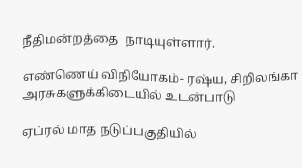நீதிமன்றத்தை  நாடியுள்ளார்.

எண்ணெய் விநியோகம்- ரஷ்ய, சிறிலங்கா அரசுகளுக்கிடையில் உடன்பாடு

ஏப்ரல் மாத நடுப்பகுதியில்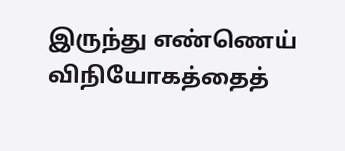இருந்து எண்ணெய் விநியோகத்தைத்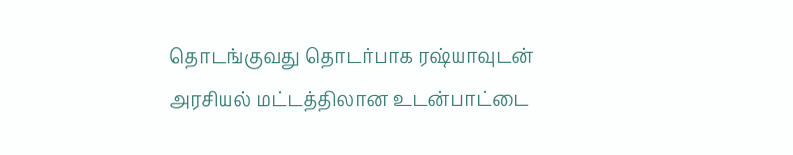தொடங்குவது தொடர்பாக ரஷ்யாவுடன் அரசியல் மட்டத்திலான உடன்பாட்டை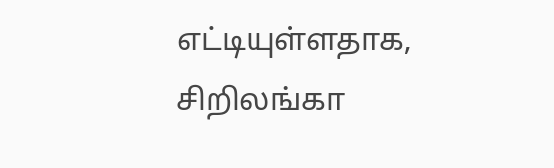எட்டியுள்ளதாக, சிறிலங்கா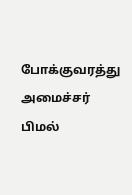போக்குவரத்து அமைச்சர் பிமல்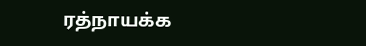ரத்நாயக்க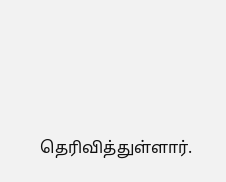தெரிவித்துள்ளார்.